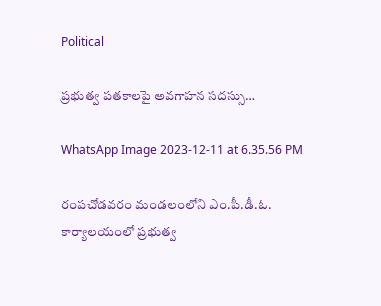Political

ప్రభుత్వ పతకాలపై అవగాహన సదస్సు…

WhatsApp Image 2023-12-11 at 6.35.56 PM

రంపచోడవరం మండలంలోని ఎం.పీ.డీ.ఓ. కార్యాలయంలో ప్రభుత్వ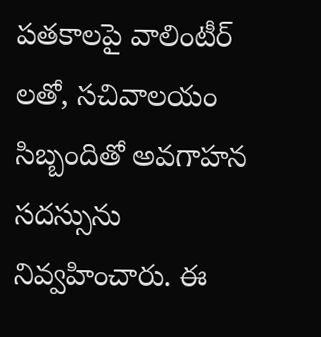పతకాలపై వాలింటీర్ లతో, సచివాలయం సిబ్బందితో అవగాహన సదస్సును నివ్వహించారు. ఈ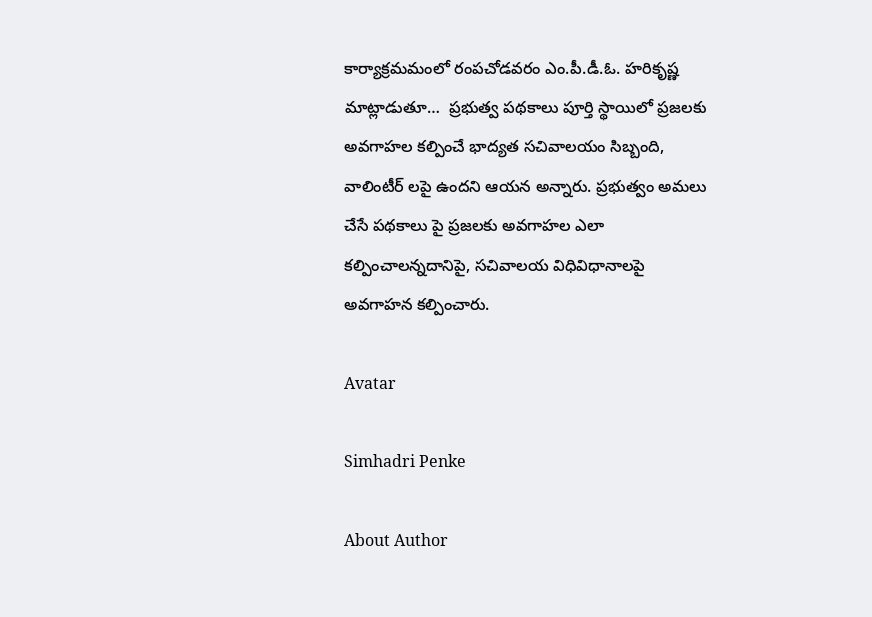కార్యాక్రమమంలో రంపచోడవరం ఎం.పీ.డీ.ఓ. హరికృష్ణ మాట్లాడుతూ…  ప్రభుత్వ పథకాలు పూర్తి స్థాయిలో ప్రజలకు అవగాహల కల్పించే భాద్యత సచివాలయం సిబ్బంది, వాలింటీర్ లపై ఉందని ఆయన అన్నారు. ప్రభుత్వం అమలు చేసే పథకాలు పై ప్రజలకు అవగాహల ఎలా కల్పించాలన్నదానిపై, సచివాలయ విధివిధానాలపై అవగాహన కల్పించారు.

Avatar

Simhadri Penke

About Author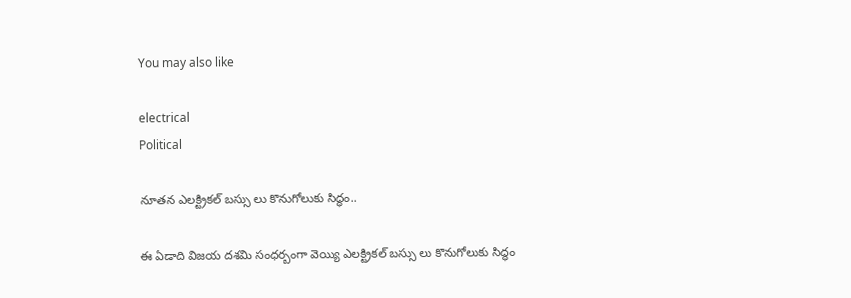You may also like

electrical
Political

నూతన ఎలక్ట్రికల్ బస్సు లు కొనుగోలుకు సిద్ధం..

ఈ ఏడాది విజయ దశమి సంధర్బంగా వెయ్యి ఎలక్ట్రికల్ బస్సు లు కొనుగోలుకు సిద్ధం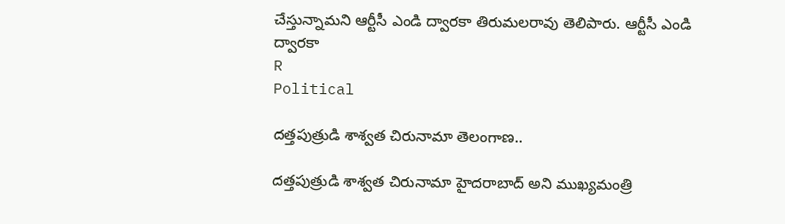చేస్తున్నామని ఆర్టీసీ ఎండి ద్వారకా తిరుమలరావు తెలిపారు. ఆర్టీసీ ఎండి ద్వారకా
R
Political

దత్తపుత్రుడి శాశ్వత చిరునామా తెలంగాణ..

దత్తపుత్రుడి శాశ్వత చిరునామా హైదరాబాద్ అని ముఖ్యమంత్రి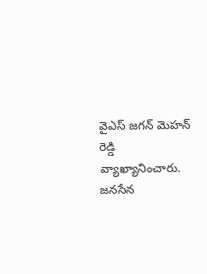వైఎస్ జగన్ మెహన్ రెడ్డి వ్యాఖ్యానించారు. జనసేన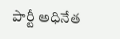పార్టీ అధినేత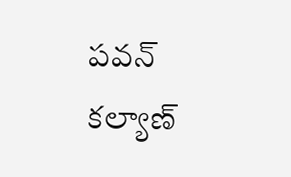పవన్ కల్యాణ్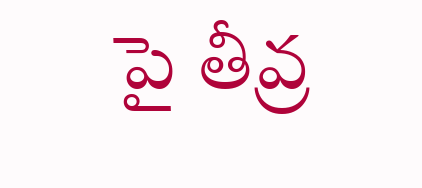పై తీవ్ర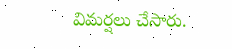విమర్షలు చేసారు.